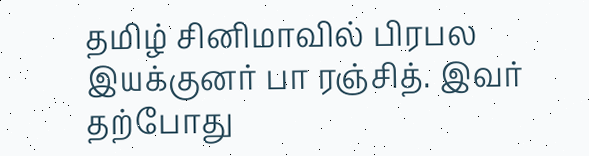தமிழ் சினிமாவில் பிரபல இயக்குனர் பா ரஞ்சித். இவர் தற்போது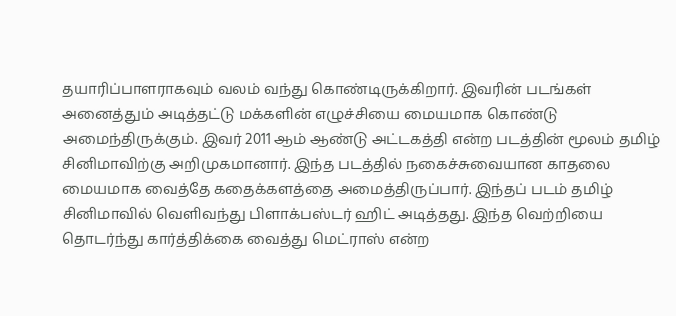தயாரிப்பாளராகவும் வலம் வந்து கொண்டிருக்கிறார். இவரின் படங்கள் அனைத்தும் அடித்தட்டு மக்களின் எழுச்சியை மையமாக கொண்டு அமைந்திருக்கும். இவர் 2011 ஆம் ஆண்டு அட்டகத்தி என்ற படத்தின் மூலம் தமிழ் சினிமாவிற்கு அறிமுகமானார். இந்த படத்தில் நகைச்சுவையான காதலை மையமாக வைத்தே கதைக்களத்தை அமைத்திருப்பார். இந்தப் படம் தமிழ் சினிமாவில் வெளிவந்து பிளாக்பஸ்டர் ஹிட் அடித்தது. இந்த வெற்றியை தொடர்ந்து கார்த்திக்கை வைத்து மெட்ராஸ் என்ற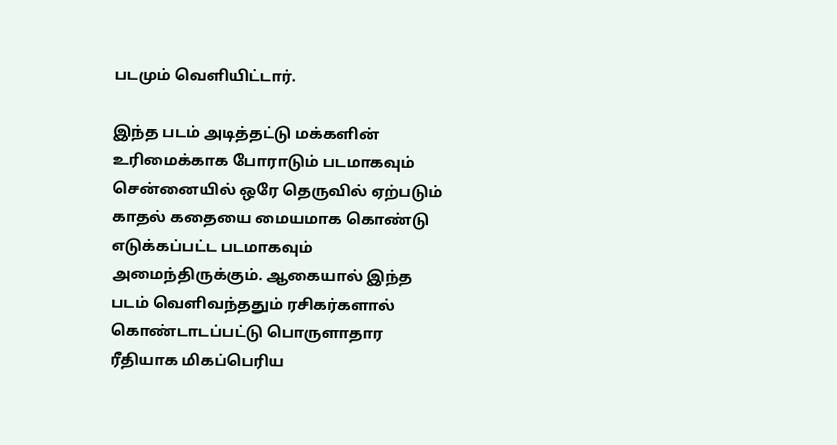படமும் வெளியிட்டார்.

இந்த படம் அடித்தட்டு மக்களின் உரிமைக்காக போராடும் படமாகவும் சென்னையில் ஒரே தெருவில் ஏற்படும் காதல் கதையை மையமாக கொண்டு எடுக்கப்பட்ட படமாகவும் அமைந்திருக்கும். ஆகையால் இந்த படம் வெளிவந்ததும் ரசிகர்களால் கொண்டாடப்பட்டு பொருளாதார ரீதியாக மிகப்பெரிய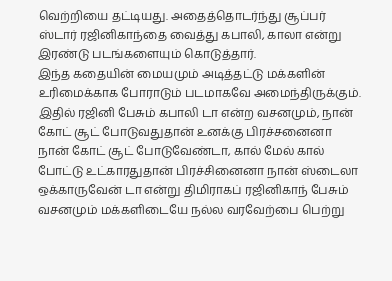வெற்றியை தட்டியது. அதைத்தொடர்ந்து சூப்பர் ஸ்டார் ரஜினிகாந்தை வைத்து கபாலி, காலா என்று இரண்டு படங்களையும் கொடுத்தார்.
இந்த கதையின் மையமும் அடித்தட்டு மக்களின் உரிமைக்காக போராடும் படமாகவே அமைந்திருக்கும். இதில் ரஜினி பேசும் கபாலி டா என்ற வசனமும், நான் கோட் சூட் போடுவதுதான் உனக்கு பிரச்சனைனா நான் கோட் சூட் போடுவேண்டா, கால் மேல் கால் போட்டு உட்காரதுதான் பிரச்சினைனா நான் ஸ்டைலா ஒக்காருவேன் டா என்று திமிராகப் ரஜினிகாந் பேசும் வசனமும் மக்களிடையே நல்ல வரவேற்பை பெற்று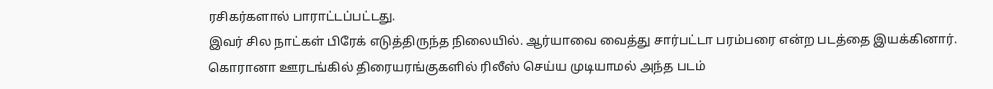ரசிகர்களால் பாராட்டப்பட்டது.
இவர் சில நாட்கள் பிரேக் எடுத்திருந்த நிலையில். ஆர்யாவை வைத்து சார்பட்டா பரம்பரை என்ற படத்தை இயக்கினார். கொரானா ஊரடங்கில் திரையரங்குகளில் ரிலீஸ் செய்ய முடியாமல் அந்த படம்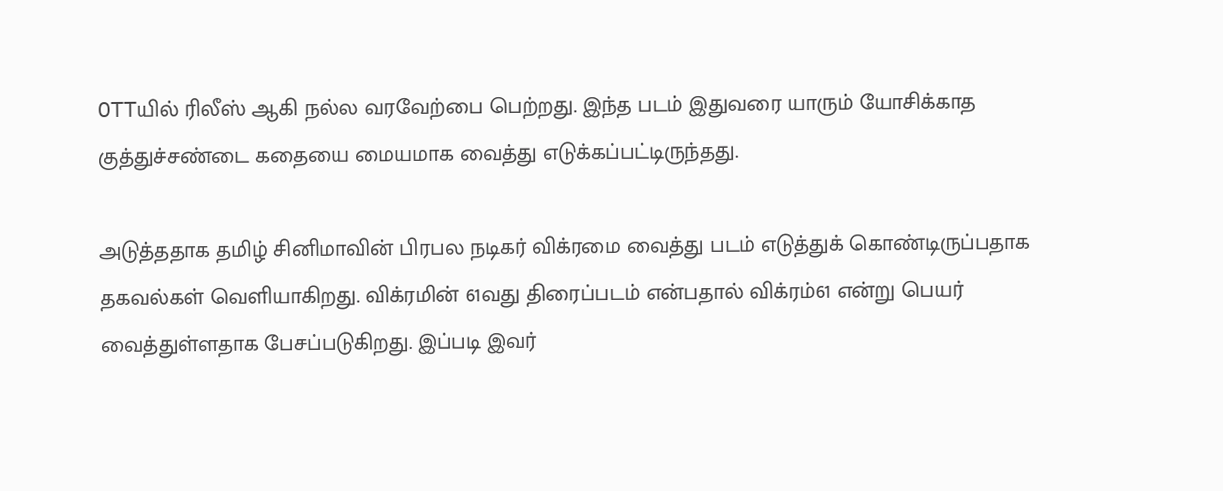OTTயில் ரிலீஸ் ஆகி நல்ல வரவேற்பை பெற்றது. இந்த படம் இதுவரை யாரும் யோசிக்காத குத்துச்சண்டை கதையை மையமாக வைத்து எடுக்கப்பட்டிருந்தது.

அடுத்ததாக தமிழ் சினிமாவின் பிரபல நடிகர் விக்ரமை வைத்து படம் எடுத்துக் கொண்டிருப்பதாக தகவல்கள் வெளியாகிறது. விக்ரமின் 61வது திரைப்படம் என்பதால் விக்ரம்61 என்று பெயர் வைத்துள்ளதாக பேசப்படுகிறது. இப்படி இவர்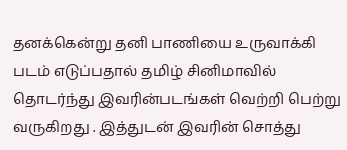தனக்கென்று தனி பாணியை உருவாக்கி படம் எடுப்பதால் தமிழ் சினிமாவில் தொடர்ந்து இவரின்படங்கள் வெற்றி பெற்று வருகிறது . இத்துடன் இவரின் சொத்து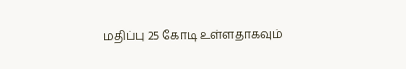மதிப்பு 25 கோடி உள்ளதாகவும்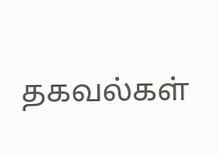தகவல்கள்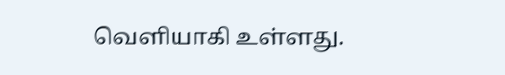வெளியாகி உள்ளது.